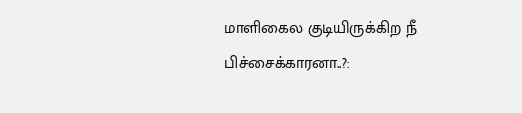மாளிகைல குடியிருக்கிற நீ பிச்சைக்காரனா..?: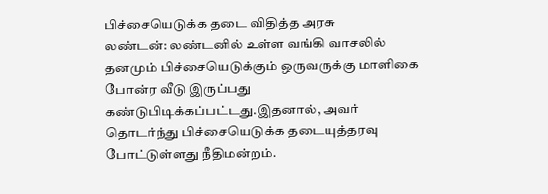பிச்சையெடுக்க தடை விதித்த அரசு
லண்டன்: லண்டனில் உள்ள வங்கி வாசலில் தனமும் பிச்சையெடுக்கும் ஒருவருக்கு மாளிகை போன்ர வீடு இருப்பது கண்டுபிடிக்கப்பட்டது.இதனால், அவர் தொடர்ந்து பிச்சையெடுக்க தடையுத்தரவு போட்டுள்ளது நீதிமன்றம்.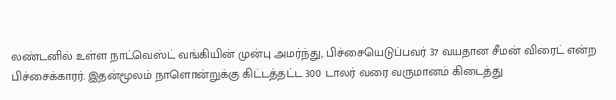லண்டனில் உள்ள நாட்வெஸ்ட் வங்கியின் முன்பு அமர்ந்து, பிச்சையெடுப்பவர் 37 வயதான சீமன் விரைட் என்ற பிச்சைக்காரர். இதன்மூலம் நாளொன்றுக்கு கிட்டத்தட்ட 300 டாலர் வரை வருமானம் கிடைத்து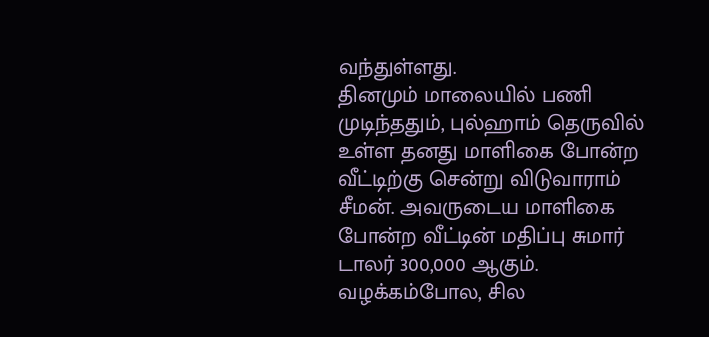வந்துள்ளது.
தினமும் மாலையில் பணி முடிந்ததும், புல்ஹாம் தெருவில் உள்ள தனது மாளிகை போன்ற வீட்டிற்கு சென்று விடுவாராம் சீமன். அவருடைய மாளிகை போன்ற வீட்டின் மதிப்பு சுமார் டாலர் 300,000 ஆகும்.
வழக்கம்போல, சில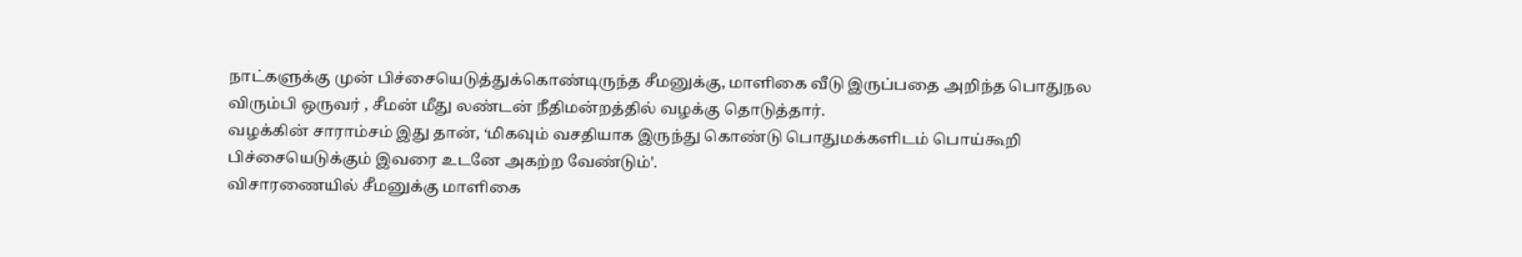நாட்களுக்கு முன் பிச்சையெடுத்துக்கொண்டிருந்த சீமனுக்கு, மாளிகை வீடு இருப்பதை அறிந்த பொதுநல விரும்பி ஒருவர் , சீமன் மீது லண்டன் நீதிமன்றத்தில் வழக்கு தொடுத்தார்.
வழக்கின் சாராம்சம் இது தான், ‘மிகவும் வசதியாக இருந்து கொண்டு பொதுமக்களிடம் பொய்கூறி பிச்சையெடுக்கும் இவரை உடனே அகற்ற வேண்டும்'.
விசாரணையில் சீமனுக்கு மாளிகை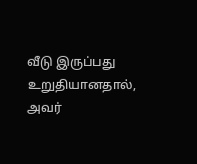வீடு இருப்பது உறுதியானதால், அவர்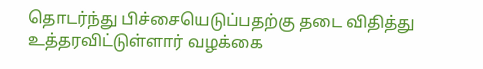தொடர்ந்து பிச்சையெடுப்பதற்கு தடை விதித்து உத்தரவிட்டுள்ளார் வழக்கை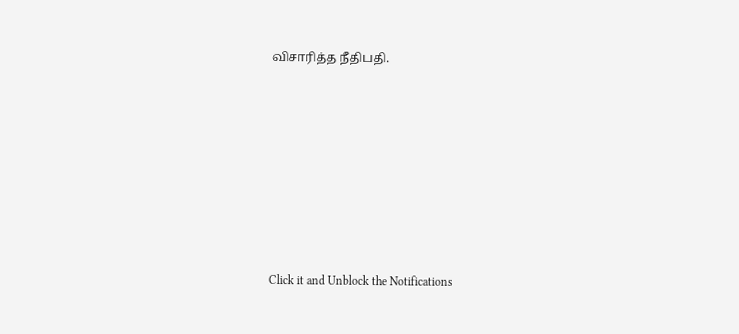விசாரித்த நீதிபதி.












Click it and Unblock the Notifications